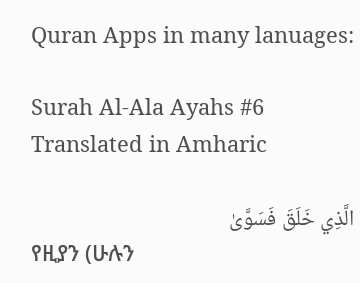Quran Apps in many lanuages:

Surah Al-Ala Ayahs #6 Translated in Amharic

الَّذِي خَلَقَ فَسَوَّىٰ
የዚያን (ሁሉን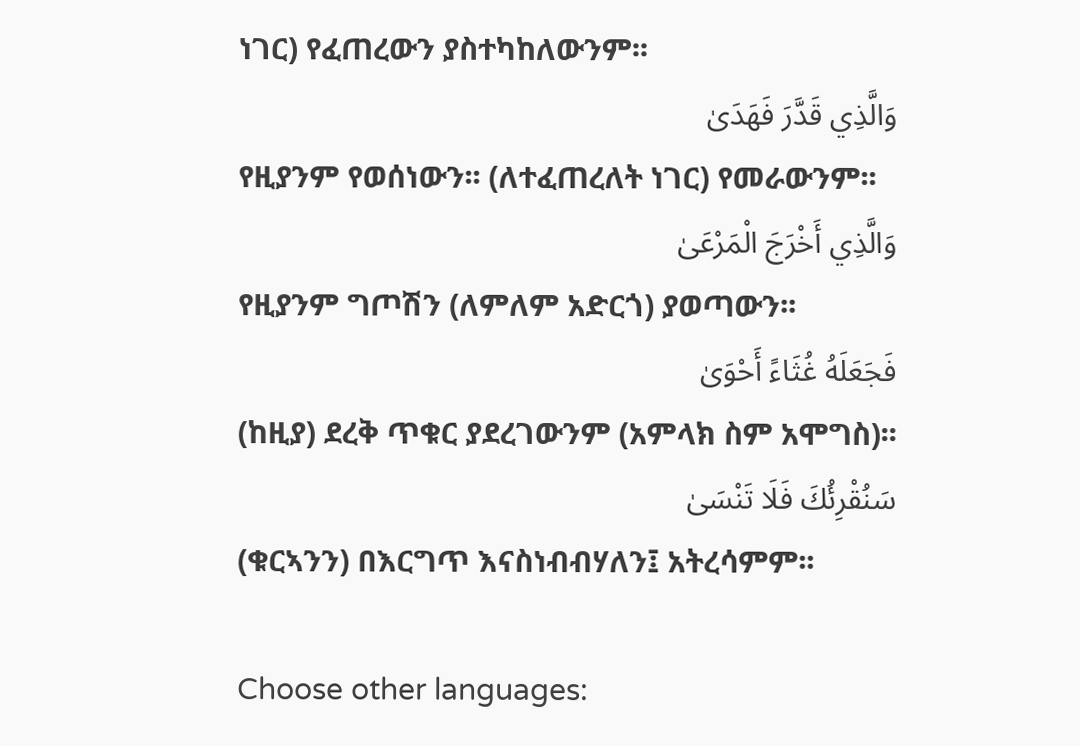ነገር) የፈጠረውን ያስተካከለውንም፡፡
وَالَّذِي قَدَّرَ فَهَدَىٰ
የዚያንም የወሰነውን፡፡ (ለተፈጠረለት ነገር) የመራውንም፡፡
وَالَّذِي أَخْرَجَ الْمَرْعَىٰ
የዚያንም ግጦሽን (ለምለም አድርጎ) ያወጣውን፡፡
فَجَعَلَهُ غُثَاءً أَحْوَىٰ
(ከዚያ) ደረቅ ጥቁር ያደረገውንም (አምላክ ስም አሞግስ)፡፡
سَنُقْرِئُكَ فَلَا تَنْسَىٰ
(ቁርኣንን) በእርግጥ እናስነብብሃለን፤ አትረሳምም፡፡

Choose other languages: